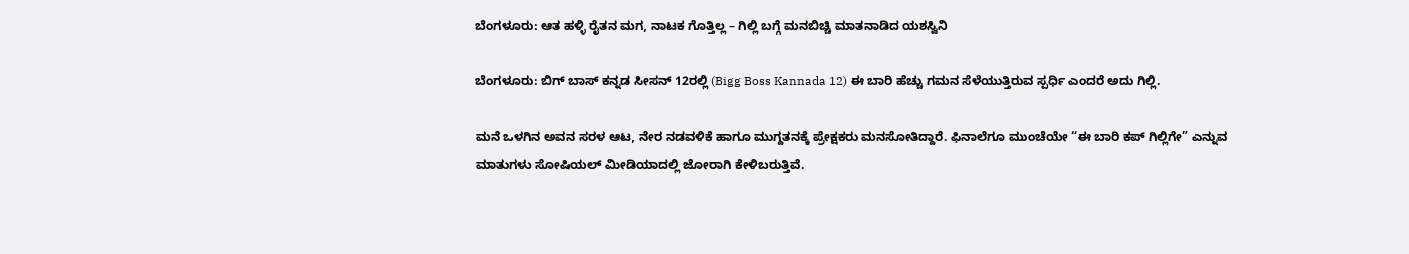ಬೆಂಗಳೂರು: ಆತ ಹಳ್ಳಿ ರೈತನ ಮಗ, ನಾಟಕ ಗೊತ್ತಿಲ್ಲ – ಗಿಲ್ಲಿ ಬಗ್ಗೆ ಮನಬಿಚ್ಚಿ ಮಾತನಾಡಿದ ಯಶಸ್ವಿನಿ

ಬೆಂಗಳೂರು: ಬಿಗ್ ಬಾಸ್ ಕನ್ನಡ ಸೀಸನ್‌ 12ರಲ್ಲಿ (Bigg Boss Kannada 12) ಈ ಬಾರಿ ಹೆಚ್ಚು ಗಮನ ಸೆಳೆಯುತ್ತಿರುವ ಸ್ಪರ್ಧಿ ಎಂದರೆ ಅದು ಗಿಲ್ಲಿ.

ಮನೆ ಒಳಗಿನ ಅವನ ಸರಳ ಆಟ, ನೇರ ನಡವಳಿಕೆ ಹಾಗೂ ಮುಗ್ದತನಕ್ಕೆ ಪ್ರೇಕ್ಷಕರು ಮನಸೋತಿದ್ದಾರೆ. ಫಿನಾಲೆಗೂ ಮುಂಚೆಯೇ “ಈ ಬಾರಿ ಕಪ್‌ ಗಿಲ್ಲಿಗೇ” ಎನ್ನುವ ಮಾತುಗಳು ಸೋಷಿಯಲ್‌ ಮೀಡಿಯಾದಲ್ಲಿ ಜೋರಾಗಿ ಕೇಳಿಬರುತ್ತಿವೆ.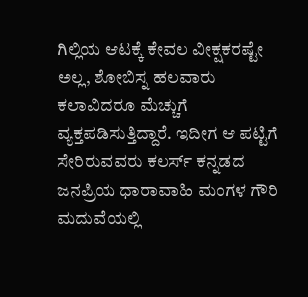ಗಿಲ್ಲಿಯ ಆಟಕ್ಕೆ ಕೇವಲ ವೀಕ್ಷಕರಷ್ಟೇ ಅಲ್ಲ, ಶೋಬಿಸ್ನ ಹಲವಾರು ಕಲಾವಿದರೂ ಮೆಚ್ಚುಗೆ ವ್ಯಕ್ತಪಡಿಸುತ್ತಿದ್ದಾರೆ. ಇದೀಗ ಆ ಪಟ್ಟಿಗೆ ಸೇರಿರುವವರು ಕಲರ್ಸ್‌ ಕನ್ನಡದ ಜನಪ್ರಿಯ ಧಾರಾವಾಹಿ ಮಂಗಳ ಗೌರಿ ಮದುವೆಯಲ್ಲಿ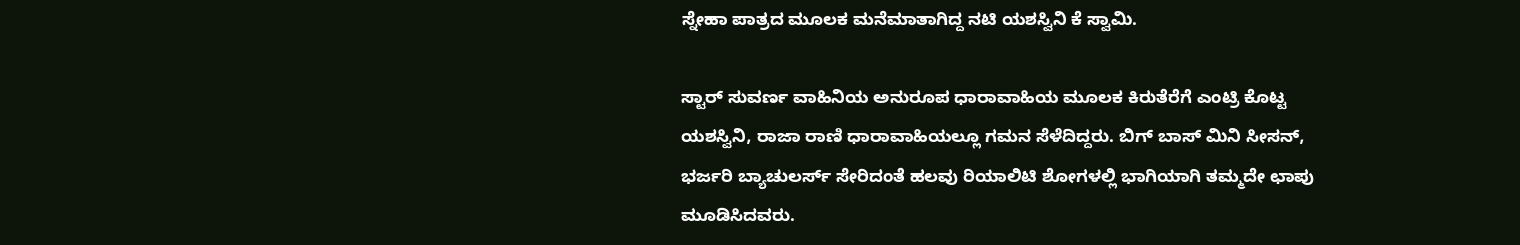ಸ್ನೇಹಾ ಪಾತ್ರದ ಮೂಲಕ ಮನೆಮಾತಾಗಿದ್ದ ನಟಿ ಯಶಸ್ವಿನಿ ಕೆ ಸ್ವಾಮಿ.

ಸ್ಟಾರ್‌ ಸುವರ್ಣ ವಾಹಿನಿಯ ಅನುರೂಪ ಧಾರಾವಾಹಿಯ ಮೂಲಕ ಕಿರುತೆರೆಗೆ ಎಂಟ್ರಿ ಕೊಟ್ಟ ಯಶಸ್ವಿನಿ, ರಾಜಾ ರಾಣಿ ಧಾರಾವಾಹಿಯಲ್ಲೂ ಗಮನ ಸೆಳೆದಿದ್ದರು. ಬಿಗ್‌ ಬಾಸ್‌ ಮಿನಿ ಸೀಸನ್‌, ಭರ್ಜರಿ ಬ್ಯಾಚುಲರ್ಸ್ ಸೇರಿದಂತೆ ಹಲವು ರಿಯಾಲಿಟಿ ಶೋಗಳಲ್ಲಿ ಭಾಗಿಯಾಗಿ ತಮ್ಮದೇ ಛಾಪು ಮೂಡಿಸಿದವರು.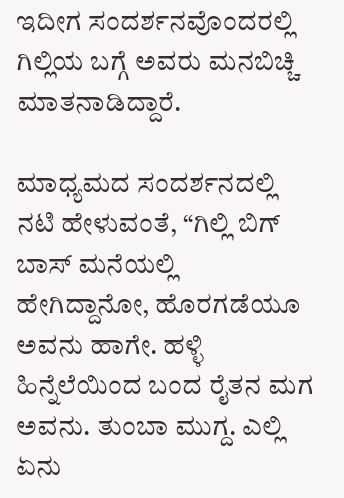ಇದೀಗ ಸಂದರ್ಶನವೊಂದರಲ್ಲಿ ಗಿಲ್ಲಿಯ ಬಗ್ಗೆ ಅವರು ಮನಬಿಚ್ಚಿ ಮಾತನಾಡಿದ್ದಾರೆ.

ಮಾಧ್ಯಮದ ಸಂದರ್ಶನದಲ್ಲಿ ನಟಿ ಹೇಳುವಂತೆ, “ಗಿಲ್ಲಿ ಬಿಗ್‌ ಬಾಸ್‌ ಮನೆಯಲ್ಲಿ ಹೇಗಿದ್ದಾನೋ, ಹೊರಗಡೆಯೂ ಅವನು ಹಾಗೇ. ಹಳ್ಳಿ ಹಿನ್ನೆಲೆಯಿಂದ ಬಂದ ರೈತನ ಮಗ ಅವನು. ತುಂಬಾ ಮುಗ್ದ. ಎಲ್ಲಿ ಏನು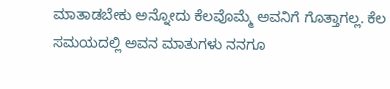ಮಾತಾಡಬೇಕು ಅನ್ನೋದು ಕೆಲವೊಮ್ಮೆ ಅವನಿಗೆ ಗೊತ್ತಾಗಲ್ಲ. ಕೆಲ ಸಮಯದಲ್ಲಿ ಅವನ ಮಾತುಗಳು ನನಗೂ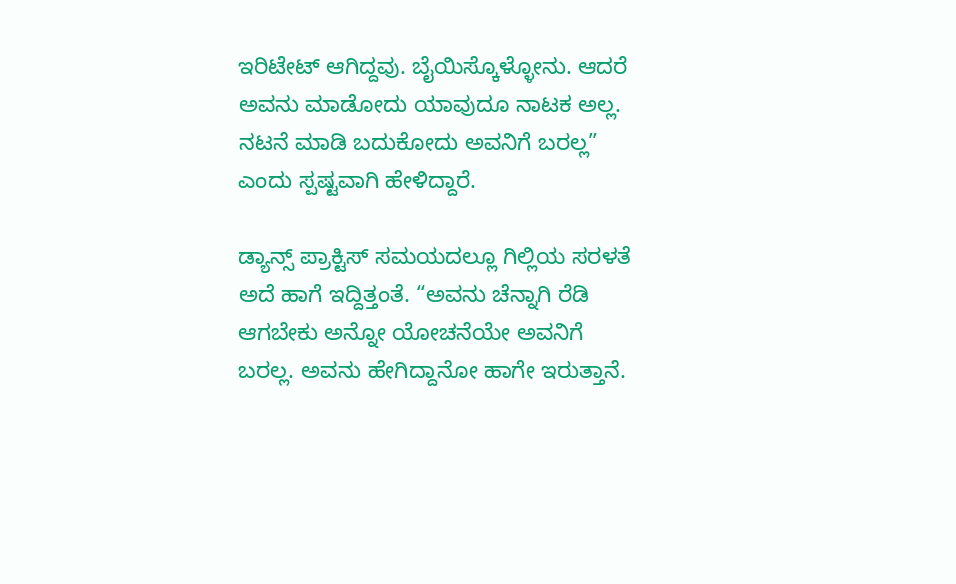ಇರಿಟೇಟ್‌ ಆಗಿದ್ದವು. ಬೈಯಿಸ್ಕೊಳ್ಳೋನು. ಆದರೆ ಅವನು ಮಾಡೋದು ಯಾವುದೂ ನಾಟಕ ಅಲ್ಲ. ನಟನೆ ಮಾಡಿ ಬದುಕೋದು ಅವನಿಗೆ ಬರಲ್ಲ” ಎಂದು ಸ್ಪಷ್ಟವಾಗಿ ಹೇಳಿದ್ದಾರೆ.

ಡ್ಯಾನ್ಸ್‌ ಪ್ರಾಕ್ಟಿಸ್‌ ಸಮಯದಲ್ಲೂ ಗಿಲ್ಲಿಯ ಸರಳತೆ ಅದೆ ಹಾಗೆ ಇದ್ದಿತ್ತಂತೆ. “ಅವನು ಚೆನ್ನಾಗಿ ರೆಡಿ ಆಗಬೇಕು ಅನ್ನೋ ಯೋಚನೆಯೇ ಅವನಿಗೆ ಬರಲ್ಲ. ಅವನು ಹೇಗಿದ್ದಾನೋ ಹಾಗೇ ಇರುತ್ತಾನೆ.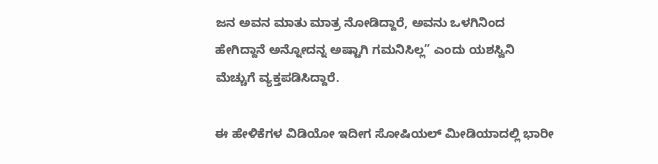ಜನ ಅವನ ಮಾತು ಮಾತ್ರ ನೋಡಿದ್ದಾರೆ, ಅವನು ಒಳಗಿನಿಂದ ಹೇಗಿದ್ದಾನೆ ಅನ್ನೋದನ್ನ ಅಷ್ಟಾಗಿ ಗಮನಿಸಿಲ್ಲ” ಎಂದು ಯಶಸ್ವಿನಿ ಮೆಚ್ಚುಗೆ ವ್ಯಕ್ತಪಡಿಸಿದ್ದಾರೆ.

ಈ ಹೇಳಿಕೆಗಳ ವಿಡಿಯೋ ಇದೀಗ ಸೋಷಿಯಲ್‌ ಮೀಡಿಯಾದಲ್ಲಿ ಭಾರೀ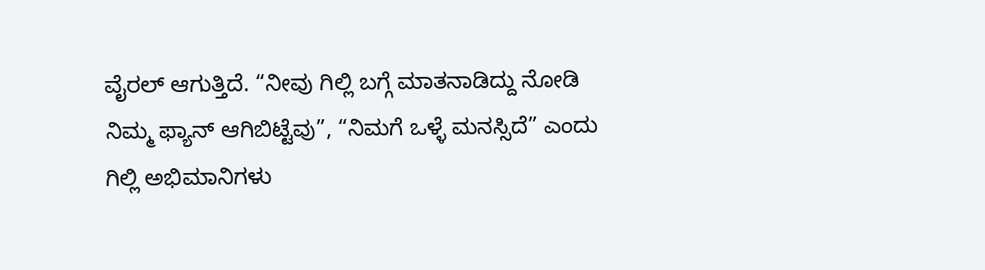ವೈರಲ್‌ ಆಗುತ್ತಿದೆ. “ನೀವು ಗಿಲ್ಲಿ ಬಗ್ಗೆ ಮಾತನಾಡಿದ್ದು ನೋಡಿ ನಿಮ್ಮ ಫ್ಯಾನ್‌ ಆಗಿಬಿಟ್ಟೆವು”, “ನಿಮಗೆ ಒಳ್ಳೆ ಮನಸ್ಸಿದೆ” ಎಂದು ಗಿಲ್ಲಿ ಅಭಿಮಾನಿಗಳು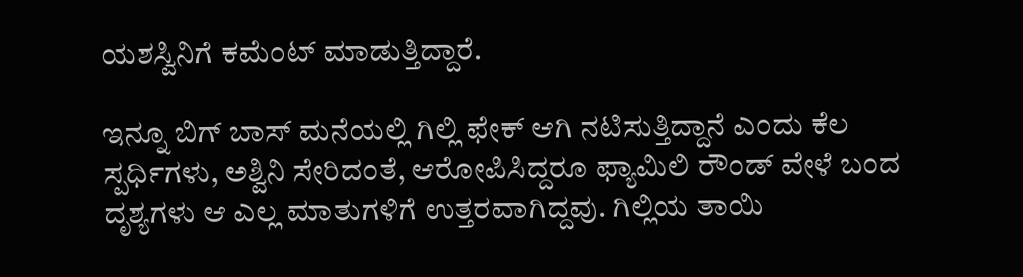ಯಶಸ್ವಿನಿಗೆ ಕಮೆಂಟ್‌ ಮಾಡುತ್ತಿದ್ದಾರೆ.

ಇನ್ನೂ ಬಿಗ್‌ ಬಾಸ್‌ ಮನೆಯಲ್ಲಿ ಗಿಲ್ಲಿ ಫೇಕ್‌ ಆಗಿ ನಟಿಸುತ್ತಿದ್ದಾನೆ ಎಂದು ಕೆಲ ಸ್ಪರ್ಧಿಗಳು, ಅಶ್ವಿನಿ ಸೇರಿದಂತೆ, ಆರೋಪಿಸಿದ್ದರೂ ಫ್ಯಾಮಿಲಿ ರೌಂಡ್‌ ವೇಳೆ ಬಂದ ದೃಶ್ಯಗಳು ಆ ಎಲ್ಲ ಮಾತುಗಳಿಗೆ ಉತ್ತರವಾಗಿದ್ದವು. ಗಿಲ್ಲಿಯ ತಾಯಿ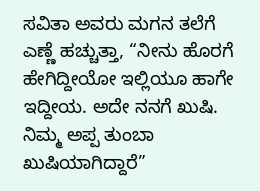ಸವಿತಾ ಅವರು ಮಗನ ತಲೆಗೆ ಎಣ್ಣೆ ಹಚ್ಚುತ್ತಾ, “ನೀನು ಹೊರಗೆ ಹೇಗಿದ್ದೀಯೋ ಇಲ್ಲಿಯೂ ಹಾಗೇ ಇದ್ದೀಯ. ಅದೇ ನನಗೆ ಖುಷಿ. ನಿಮ್ಮ ಅಪ್ಪ ತುಂಬಾ ಖುಷಿಯಾಗಿದ್ದಾರೆ”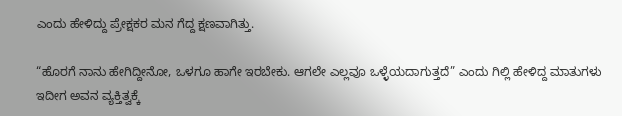ಎಂದು ಹೇಳಿದ್ದು ಪ್ರೇಕ್ಷಕರ ಮನ ಗೆದ್ದ ಕ್ಷಣವಾಗಿತ್ತು.

“ಹೊರಗೆ ನಾನು ಹೇಗಿದ್ದೀನೋ, ಒಳಗೂ ಹಾಗೇ ಇರಬೇಕು. ಆಗಲೇ ಎಲ್ಲವೂ ಒಳ್ಳೆಯದಾಗುತ್ತದೆ” ಎಂದು ಗಿಲ್ಲಿ ಹೇಳಿದ್ದ ಮಾತುಗಳು ಇದೀಗ ಅವನ ವ್ಯಕ್ತಿತ್ವಕ್ಕೆ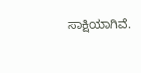ಸಾಕ್ಷಿಯಾಗಿವೆ.